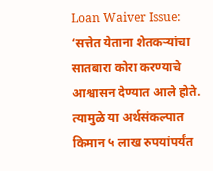Loan Waiver Issue: ‘सत्तेत येताना शेतकऱ्यांचा सातबारा कोरा करण्याचे आश्वासन देण्यात आले होते. त्यामुळे या अर्थसंकल्पात किमान ५ लाख रुपयांपर्यंत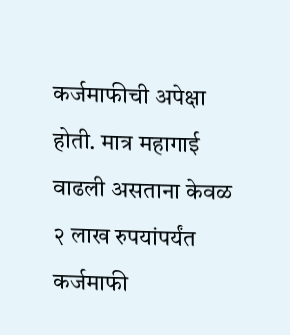कर्जमाफीची अपेक्षा होती. मात्र महागाई वाढली असताना केवळ २ लाख रुपयांपर्यंत कर्जमाफी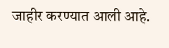जाहीर करण्यात आली आहे.